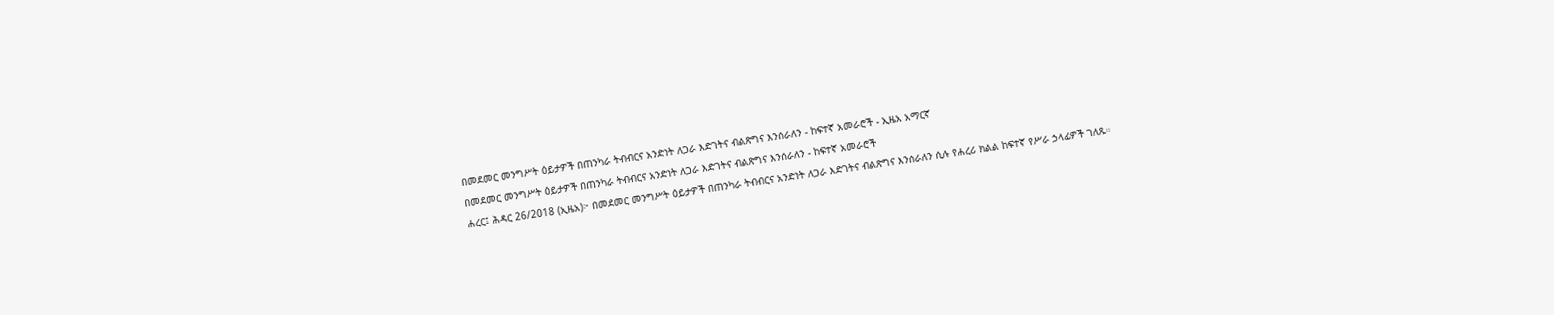በመደመር መንግሥት ዕይታዎች በጠንካራ ትብብርና አንድነት ለጋራ እድገትና ብልጽግና እንሰራለን - ከፍተኛ አመራሮች - ኢዜአ አማርኛ
በመደመር መንግሥት ዕይታዎች በጠንካራ ትብብርና አንድነት ለጋራ እድገትና ብልጽግና እንሰራለን - ከፍተኛ አመራሮች
ሐረር፤ ሕዳር 26/2018 (ኢዜአ)፦ በመደመር መንግሥት ዕይታዎች በጠንካራ ትብብርና አንድነት ለጋራ እድገትና ብልጽግና እንሰራለን ሲሉ የሐረሪ ክልል ከፍተኛ የሥራ ኃላፊዎች ገለጹ።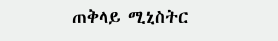ጠቅላይ ሚኒስትር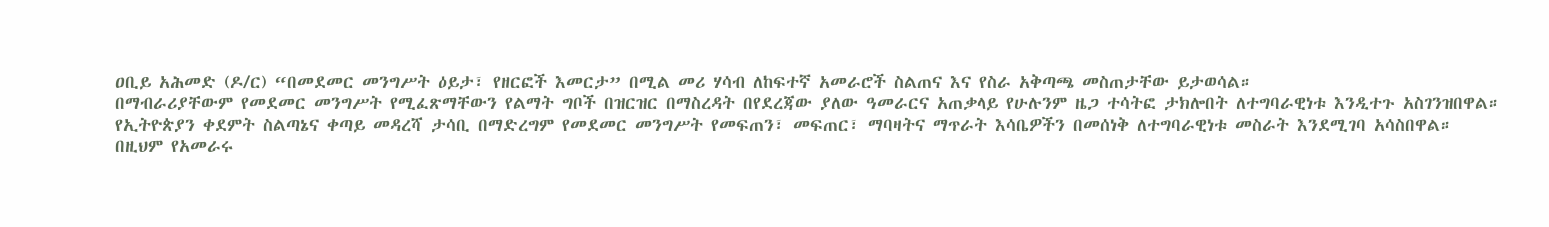ዐቢይ አሕመድ (ዶ/ር) “በመደመር መንግሥት ዕይታ፣ የዘርፎች እመርታ” በሚል መሪ ሃሳብ ለከፍተኛ አመራሮች ስልጠና እና የስራ አቅጣጫ መስጠታቸው ይታወሳል።
በማብራሪያቸውም የመደመር መንግሥት የሚፈጽማቸውን የልማት ግቦች በዝርዝር በማስረዳት በየደረጃው ያለው ዓመራርና አጠቃላይ የሁሉንም ዜጋ ተሳትፎ ታክሎበት ለተግባራዊነቱ እንዲተጉ አስገንዝበዋል።
የኢትዮጵያን ቀደምት ስልጣኔና ቀጣይ መዳረሻ ታሳቢ በማድረግም የመደመር መንግሥት የመፍጠን፣ መፍጠር፣ ማባዛትና ማጥራት እሳቤዎችን በመሰነቅ ለተግባራዊነቱ መስራት እንደሚገባ አሳስበዋል።
በዚህም የአመራሩ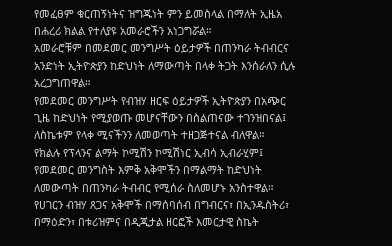የመፈፀም ቁርጠኝነትና ዝግጁነት ምን ይመስላል በማለት ኢዜአ በሐረሪ ክልል የተለያዩ አመራሮችን አነጋግሯል።
አመራሮቹም በመደመር መንግሥት ዕይታዎች በጠንካራ ትብብርና አንድነት ኢትዮጵያን ከድህነት ለማውጣት በላቀ ትጋት እንሰራለን ሲሉ አረጋግጠዋል።
የመደመር መንግሥት የብዝሃ ዘርፍ ዕይታዎች ኢትዮጵያን በአጭር ጊዜ ከድህነት የሚያወጡ መሆናቸውን በስልጠናው ተገንዝበናል፤ ለስኬቱም የላቀ ሚናችንን ለመወጣት ተዘጋጅተናል ብለዋል።
የክልሉ የፕላንና ልማት ኮሚሽን ኮሚሽነር ኢብሳ ኢብራሂም፤ የመደመር መንግስት እምቅ አቅሞችን በማልማት ከድህነት ለመውጣት በጠንካራ ትብብር የሚሰራ ስለመሆኑ አንስተዋል።
የሀገርን ብዝሃ ጸጋና አቅሞች በማሰባሰብ በግብርና፣ በኢንዱስትሪ፣ በማዕድን፣ በቱሪዝምና በዲጂታል ዘርፎች እመርታዊ ስኬት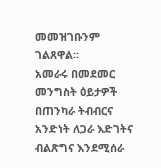መመዝገቡንም ገልጸዋል።
አመራሩ በመደመር መንግስት ዕይታዎች በጠንካራ ትብብርና አንድነት ለጋራ እድገትና ብልጽግና እንደሚሰራ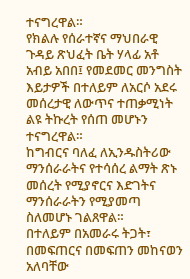ተናግረዋል።
የክልሉ የሰራተኛና ማህበራዊ ጉዳይ ጽህፈት ቤት ሃላፊ አቶ አብይ አበበ፤ የመደመር መንግስት እይታዎች በተለይም ለአርሶ አደሩ መሰረታዊ ለውጥና ተጠቃሚነት ልዩ ትኩረት የሰጠ መሆኑን ተናግረዋል።
ከግብርና ባለፈ ለኢንዱስትሪው ማንሰራራትና የተሳሰረ ልማት ጽኑ መሰረት የሚያኖርና እድገትና ማንሰራራትን የሚያመጣ ስለመሆኑ ገልጸዋል።
በተለይም በአመራሩ ትጋት፣ በመፍጠርና በመፍጠን መከናወን አለባቸው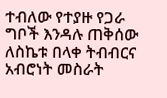ተብለው የተያዙ የጋራ ግቦች እንዳሉ ጠቅሰው ለስኬቱ በላቀ ትብብርና አብሮነት መስራት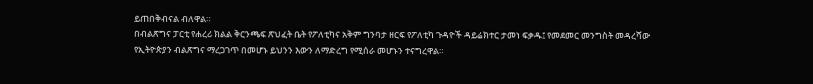ይጠበቅብናል ብለዋል።
በብልጽግና ፓርቲ የሐረሪ ክልል ቅርንጫፍ ጽህፈት ቤት የፖለቲካና አቅም ግንባታ ዘርፍ የፖለቲካ ጉዳዮች ዳይሬክተር ታመነ ፍቃዱ፤ የመደመር መንግስት መዳረሻው የኢትዮጵያን ብልጽግና ማረጋገጥ በመሆኑ ይህንን እውን ለማድረግ የሚሰራ መሆኑን ተናግረዋል።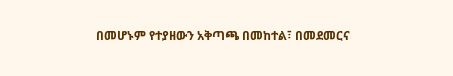በመሆኑም የተያዘውን አቅጣጫ በመከተል፣ በመደመርና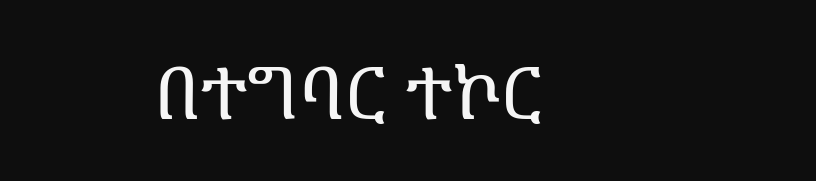በተግባር ተኮር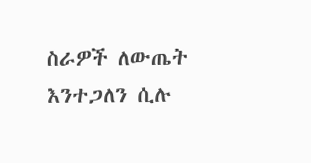ስራዎች ለውጤት እንተጋለን ሲሉ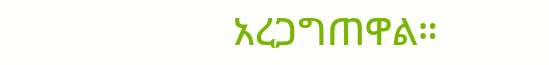አረጋግጠዋል።